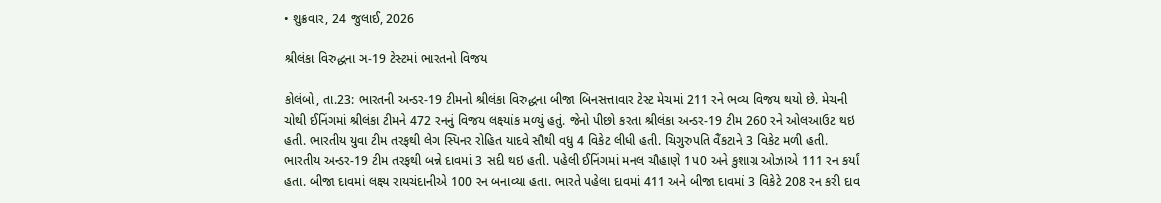• શુક્રવાર, 24 જુલાઈ, 2026

શ્રીલંકા વિરુદ્ધના ઞ-19 ટેસ્ટમાં ભારતનો વિજય

કોલંબો, તા.23: ભારતની અન્ડર-19 ટીમનો શ્રીલંકા વિરુદ્ધના બીજા બિનસત્તાવાર ટેસ્ટ મેચમાં 211 રને ભવ્ય વિજય થયો છે. મેચની ચોથી ઈનિંગમાં શ્રીલંકા ટીમને 472 રનનું વિજય લક્ષ્યાંક મળ્યું હતું. જેનો પીછો કરતા શ્રીલંકા અન્ડર-19 ટીમ 260 રને ઓલઆઉટ થઇ હતી. ભારતીય યુવા ટીમ તરફથી લેગ સ્પિનર રોહિત યાદવે સૌથી વધુ 4 વિકેટ લીધી હતી. ચિગુરુપતિ વૈંકટાને 3 વિકેટ મળી હતી. ભારતીય અન્ડર-19 ટીમ તરફથી બન્ને દાવમાં 3 સદી થઇ હતી. પહેલી ઈનિંગમાં મનલ ચૌહાણે 1પ0 અને કુશાગ્ર ઓઝાએ 111 રન કર્યાં હતા. બીજા દાવમાં લક્ષ્ય રાયચંદાનીએ 100 રન બનાવ્યા હતા. ભારતે પહેલા દાવમાં 411 અને બીજા દાવમાં 3 વિકેટે 208 રન કરી દાવ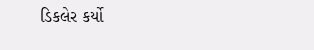ડિકલેર કર્યો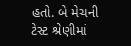હતો. બે મેચની ટેસ્ટ શ્રેણીમાં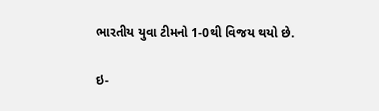ભારતીય યુવા ટીમનો 1-0થી વિજય થયો છે.

ઇ-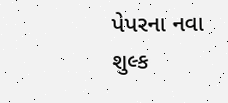પેપરના નવા શુલ્ક